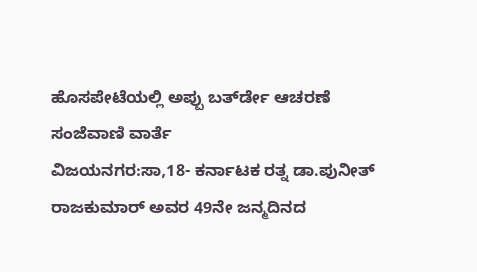ಹೊಸಪೇಟೆಯಲ್ಲಿ ಅಪ್ಪು ಬರ್ತ್‍ಡೇ ಆಚರಣೆ
ಸಂಜೆವಾಣಿ ವಾರ್ತೆ
ವಿಜಯನಗರ:ಸಾ,18- ಕರ್ನಾಟಕ ರತ್ನ ಡಾ.ಪುನೀತ್ ರಾಜಕುಮಾರ್ ಅವರ 49ನೇ ಜನ್ಮದಿನದ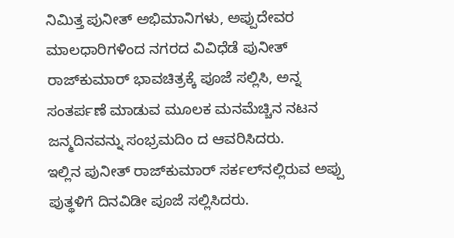ನಿಮಿತ್ತ ಪುನೀತ್ ಅಭಿಮಾನಿಗಳು, ಅಪ್ಪುದೇವರ ಮಾಲಧಾರಿಗಳಿಂದ ನಗರದ ವಿವಿಧೆಡೆ ಪುನೀತ್ ರಾಜ್‍ಕುಮಾರ್ ಭಾವಚಿತ್ರಕ್ಕೆ ಪೂಜೆ ಸಲ್ಲಿಸಿ, ಅನ್ನ ಸಂತರ್ಪಣೆ ಮಾಡುವ ಮೂಲಕ ಮನಮೆಚ್ಚಿನ ನಟನ ಜನ್ಮದಿನವನ್ನು ಸಂಭ್ರಮದಿಂ ದ ಆವರಿಸಿದರು.
ಇಲ್ಲಿನ ಪುನೀತ್ ರಾಜ್‍ಕುಮಾರ್ ಸರ್ಕಲ್‍ನಲ್ಲಿರುವ ಅಪ್ಪು ಪುತ್ಥಳಿಗೆ ದಿನವಿಡೀ ಪೂಜೆ ಸಲ್ಲಿಸಿದರು.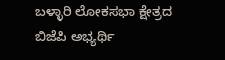ಬಳ್ಳಾರಿ ಲೋಕಸಭಾ ಕ್ಷೇತ್ರದ ಬಿಜೆಪಿ ಅಭ್ಯರ್ಥಿ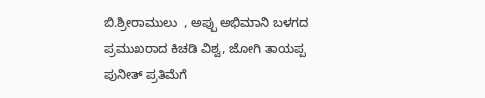ಬಿ.ಶ್ರೀರಾಮುಲು  , ಅಪ್ಪು ಅಭಿಮಾನಿ ಬಳಗದ ಪ್ರಮುಖರಾದ ಕಿಚಡಿ ವಿಶ್ವ, ಜೋಗಿ ತಾಯಪ್ಪ ಪುನೀತ್ ಪ್ರತಿಮೆಗೆ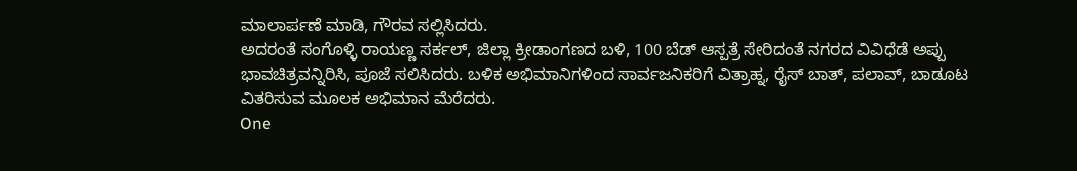ಮಾಲಾರ್ಪಣೆ ಮಾಡಿ, ಗೌರವ ಸಲ್ಲಿಸಿದರು.
ಅದರಂತೆ ಸಂಗೊಳ್ಳಿ ರಾಯಣ್ಣ ಸರ್ಕಲ್, ಜಿಲ್ಲಾ ಕ್ರೀಡಾಂಗಣದ ಬಳಿ, 100 ಬೆಡ್ ಆಸ್ಪತ್ರೆ ಸೇರಿದಂತೆ ನಗರದ ವಿವಿಧೆಡೆ ಅಪ್ಪು ಭಾವಚಿತ್ರವನ್ನಿರಿಸಿ, ಪೂಜೆ ಸಲಿಸಿದರು. ಬಳಿಕ ಅಭಿಮಾನಿಗಳಿಂದ ಸಾರ್ವಜನಿಕರಿಗೆ ವಿತ್ರಾಹ್ನ, ರೈಸ್ ಬಾತ್, ಪಲಾವ್, ಬಾಡೂಟ ವಿತರಿಸುವ ಮೂಲಕ ಅಭಿಮಾನ ಮೆರೆದರು.
One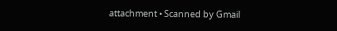attachment • Scanned by Gmail